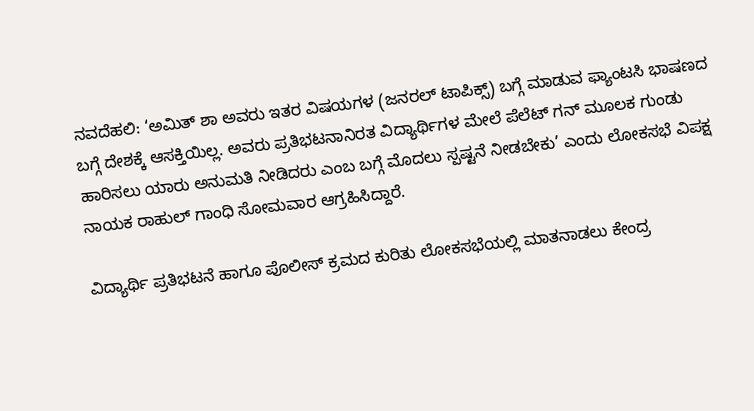ನವದೆಹಲಿ: ‘ಅಮಿತ್‌ ಶಾ ಅವರು ಇತರ ವಿಷಯಗಳ (ಜನರಲ್‌ ಟಾಪಿಕ್ಸ್‌) ಬಗ್ಗೆ ಮಾಡುವ ಫ್ಯಾಂಟಸಿ ಭಾಷಣದ ಬಗ್ಗೆ ದೇಶಕ್ಕೆ ಆಸಕ್ತಿಯಿಲ್ಲ. ಅವರು ಪ್ರತಿಭಟನಾನಿರತ ವಿದ್ಯಾರ್ಥಿಗಳ ಮೇಲೆ ಪೆಲೆಟ್ ಗನ್ ಮೂಲಕ ಗುಂಡು ಹಾರಿಸಲು ಯಾರು ಅನುಮತಿ ನೀಡಿದರು ಎಂಬ ಬಗ್ಗೆ ಮೊದಲು ಸ್ಪಷ್ಟನೆ ನೀಡಬೇಕು’ ಎಂದು ಲೋಕಸಭೆ ವಿಪಕ್ಷ ನಾಯಕ ರಾಹುಲ್‌ ಗಾಂಧಿ ಸೋಮವಾರ ಆಗ್ರಹಿಸಿದ್ದಾರೆ.

ವಿದ್ಯಾರ್ಥಿ ಪ್ರತಿಭಟನೆ ಹಾಗೂ ಪೊಲೀಸ್‌ ಕ್ರಮದ ಕುರಿತು ಲೋಕಸಭೆಯಲ್ಲಿ ಮಾತನಾಡಲು ಕೇಂದ್ರ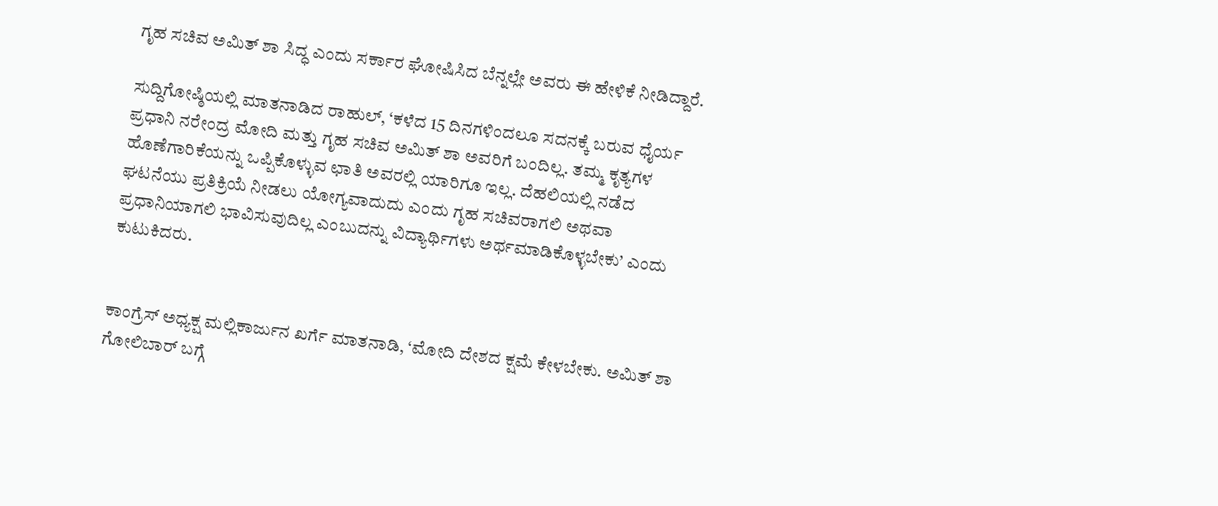ಗೃಹ ಸಚಿವ ಅಮಿತ್‌ ಶಾ ಸಿದ್ಧ ಎಂದು ಸರ್ಕಾರ ಘೋಷಿಸಿದ ಬೆನ್ನಲ್ಲೇ ಅವರು ಈ ಹೇಳಿಕೆ ನೀಡಿದ್ದಾರೆ.

ಸುದ್ದಿಗೋಷ್ಠಿಯಲ್ಲಿ ಮಾತನಾಡಿದ ರಾಹುಲ್, ‘ಕಳೆದ 15 ದಿನಗಳಿಂದಲೂ ಸದನಕ್ಕೆ ಬರುವ ಧೈರ್ಯ ಪ್ರಧಾನಿ ನರೇಂದ್ರ ಮೋದಿ ಮತ್ತು ಗೃಹ ಸಚಿವ ಅಮಿತ್ ಶಾ ಅವರಿಗೆ ಬಂದಿಲ್ಲ. ತಮ್ಮ ಕೃತ್ಯಗಳ ಹೊಣೆಗಾರಿಕೆಯನ್ನು ಒಪ್ಪಿಕೊಳ್ಳುವ ಛಾತಿ ಅವರಲ್ಲಿ ಯಾರಿಗೂ ಇಲ್ಲ. ದೆಹಲಿಯಲ್ಲಿ ನಡೆದ ಘಟನೆಯು ಪ್ರತಿಕ್ರಿಯೆ ನೀಡಲು ಯೋಗ್ಯವಾದುದು ಎಂದು ಗೃಹ ಸಚಿವರಾಗಲಿ ಅಥವಾ ಪ್ರಧಾನಿಯಾಗಲಿ ಭಾವಿಸುವುದಿಲ್ಲ ಎಂಬುದನ್ನು ವಿದ್ಯಾರ್ಥಿಗಳು ಅರ್ಥಮಾಡಿಕೊಳ್ಳಬೇಕು’ ಎಂದು ಕುಟುಕಿದರು.


ಕಾಂಗ್ರೆಸ್ ಅಧ್ಯಕ್ಷ ಮಲ್ಲಿಕಾರ್ಜುನ ಖರ್ಗೆ ಮಾತನಾಡಿ, ‘ಮೋದಿ ದೇಶದ ಕ್ಷಮೆ ಕೇಳಬೇಕು. ಅಮಿತ್‌ ಶಾ ಗೋಲಿಬಾರ್‌ ಬಗ್ಗೆ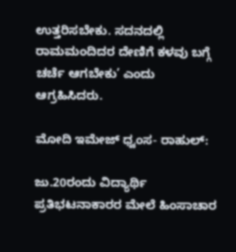ಉತ್ತರಿಸಬೇಕು. ಸದನದಲ್ಲಿ ರಾಮಮಂದಿದರ ದೇಣಿಗೆ ಕಳವು ಬಗ್ಗೆ ಚರ್ಚೆ ಆಗಬೇಕು’ ಎಂದು ಆಗ್ರಹಿಸಿದರು.

ಮೋದಿ ಇಮೇಜ್‌ ಧ್ವಂಸ- ರಾಹುಲ್:

ಜು.20ರಂದು ವಿದ್ಯಾರ್ಥಿ ಪ್ರತಿಭಟನಾಕಾರರ ಮೇಲೆ ಹಿಂಸಾಚಾರ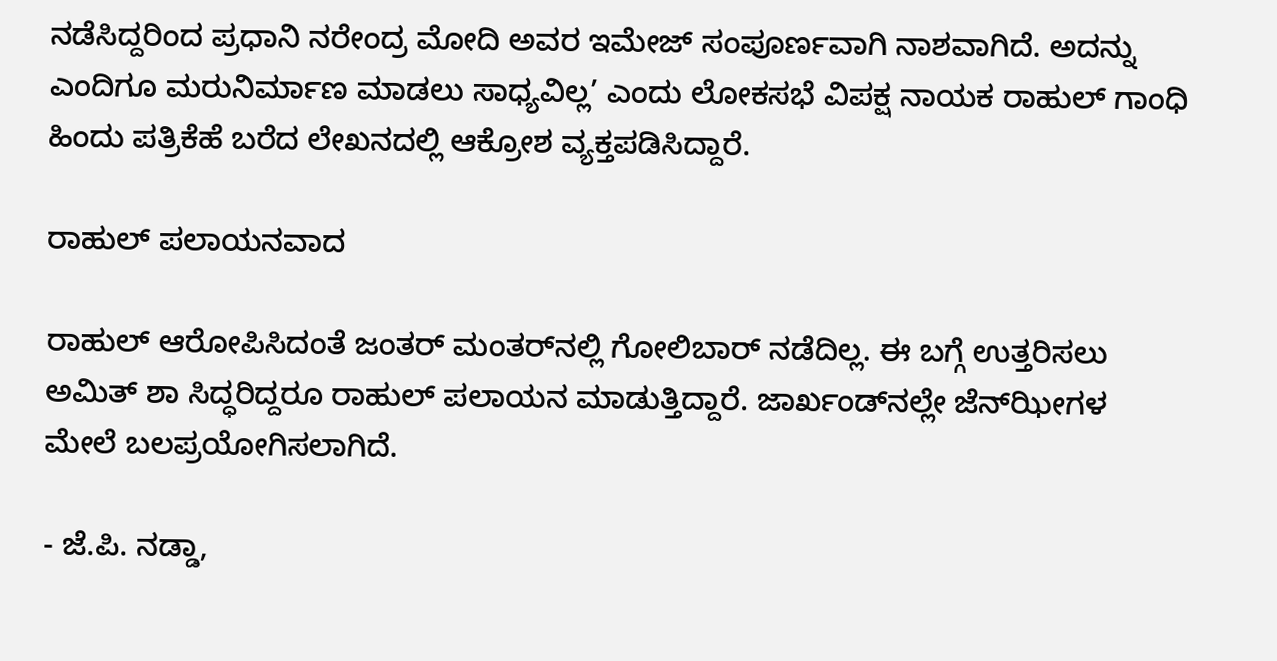ನಡೆಸಿದ್ದರಿಂದ ಪ್ರಧಾನಿ ನರೇಂದ್ರ ಮೋದಿ ಅವರ ಇಮೇಜ್ ಸಂಪೂರ್ಣವಾಗಿ ನಾಶವಾಗಿದೆ. ಅದನ್ನು ಎಂದಿಗೂ ಮರುನಿರ್ಮಾಣ ಮಾಡಲು ಸಾಧ್ಯವಿಲ್ಲ’ ಎಂದು ಲೋಕಸಭೆ ವಿಪಕ್ಷ ನಾಯಕ ರಾಹುಲ್‌ ಗಾಂಧಿ ಹಿಂದು ಪತ್ರಿಕೆಹೆ ಬರೆದ ಲೇಖನದಲ್ಲಿ ಆಕ್ರೋಶ ವ್ಯಕ್ತಪಡಿಸಿದ್ದಾರೆ.

ರಾಹುಲ್‌ ಪಲಾಯನವಾದ

ರಾಹುಲ್‌ ಆರೋಪಿಸಿದಂತೆ ಜಂತರ್‌ ಮಂತರ್‌ನಲ್ಲಿ ಗೋಲಿಬಾರ್‌ ನಡೆದಿಲ್ಲ. ಈ ಬಗ್ಗೆ ಉತ್ತರಿಸಲು ಅಮಿತ್‌ ಶಾ ಸಿದ್ಧರಿದ್ದರೂ ರಾಹುಲ್‌ ಪಲಾಯನ ಮಾಡುತ್ತಿದ್ದಾರೆ. ಜಾರ್ಖಂಡ್‌ನಲ್ಲೇ ಜೆನ್‌ಝೀಗಳ ಮೇಲೆ ಬಲಪ್ರಯೋಗಿಸಲಾಗಿದೆ.

- ಜೆ.ಪಿ. ನಡ್ಡಾ,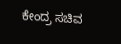ಕೇಂದ್ರ ಸಚಿವ